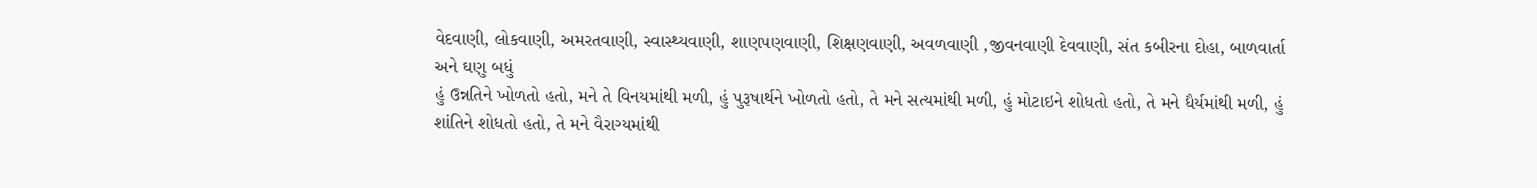વેદવાણી, લોકવાણી, અમરતવાણી, સ્વાસ્થ્યવાણી, શાણપણવાણી, શિક્ષણવાણી, અવળવાણી ,જીવનવાણી દેવવાણી, સંત કબીરના દોહા, બાળવાર્તા અને ઘણુ બધું
હું ઉન્નતિને ખોળતો હતો, મને તે વિનયમાંથી મળી, હું પુરૂષાર્થને ખોળતો હતો, તે મને સત્યમાંથી મળી, હું મોટાઇને શોધતો હતો, તે મને ધૈર્યમાંથી મળી, હું શાંતિને શોધતો હતો, તે મને વૈરાગ્યમાંથી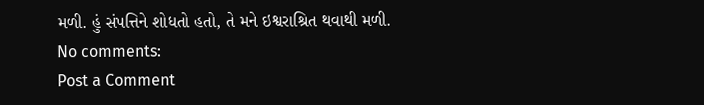મળી. હું સંપત્તિને શોધતો હતો, તે મને ઇશ્વરાશ્રિત થવાથી મળી.
No comments:
Post a Comment